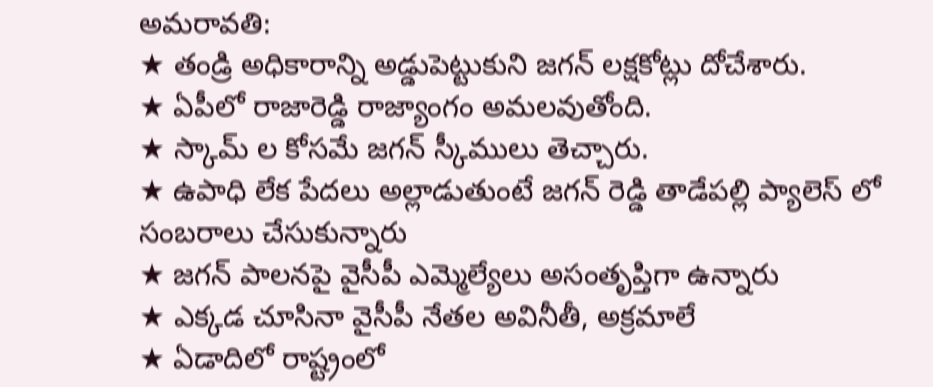అమరావతి:
★ తండ్రి అధికారాన్ని అడ్డుపెట్టుకుని జగన్ లక్షకోట్లు దోచేశారు.
★ ఏపీలో రాజారెడ్డి రాజ్యాంగం అమలవుతోంది.
★ స్కామ్ ల కోసమే జగన్ స్కీములు తెచ్చారు.
★ ఉపాధి లేక పేదలు అల్లాడుతుంటే జగన్ రెడ్డి తాడేపల్లి ప్యాలెస్ లో సంబరాలు చేసుకున్నారు
★ జగన్ పాలనపై వైసీపీ ఎమ్మెల్యేలు అసంతృప్తిగా ఉన్నారు
★ ఎక్కడ చూసినా వైసీపీ నేతల అవినీతీ, అక్రమాలే
★ ఏడాదిలో రాష్ట్రంలో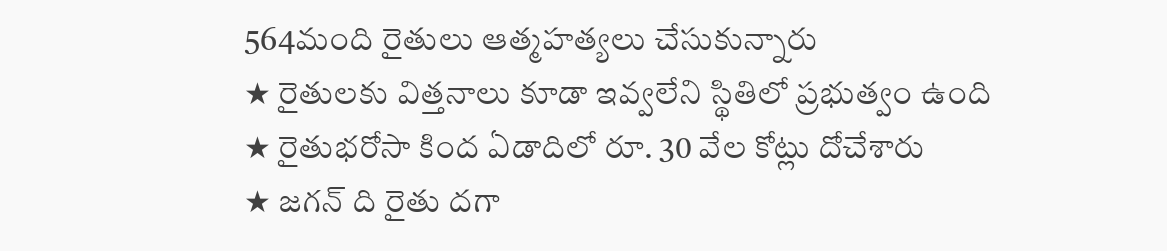564మంది రైతులు ఆత్మహత్యలు చేసుకున్నారు
★ రైతులకు విత్తనాలు కూడా ఇవ్వలేని స్థితిలో ప్రభుత్వం ఉంది
★ రైతుభరోసా కింద ఏడాదిలో రూ. 30 వేల కోట్లు దోచేశారు
★ జగన్ ది రైతు దగా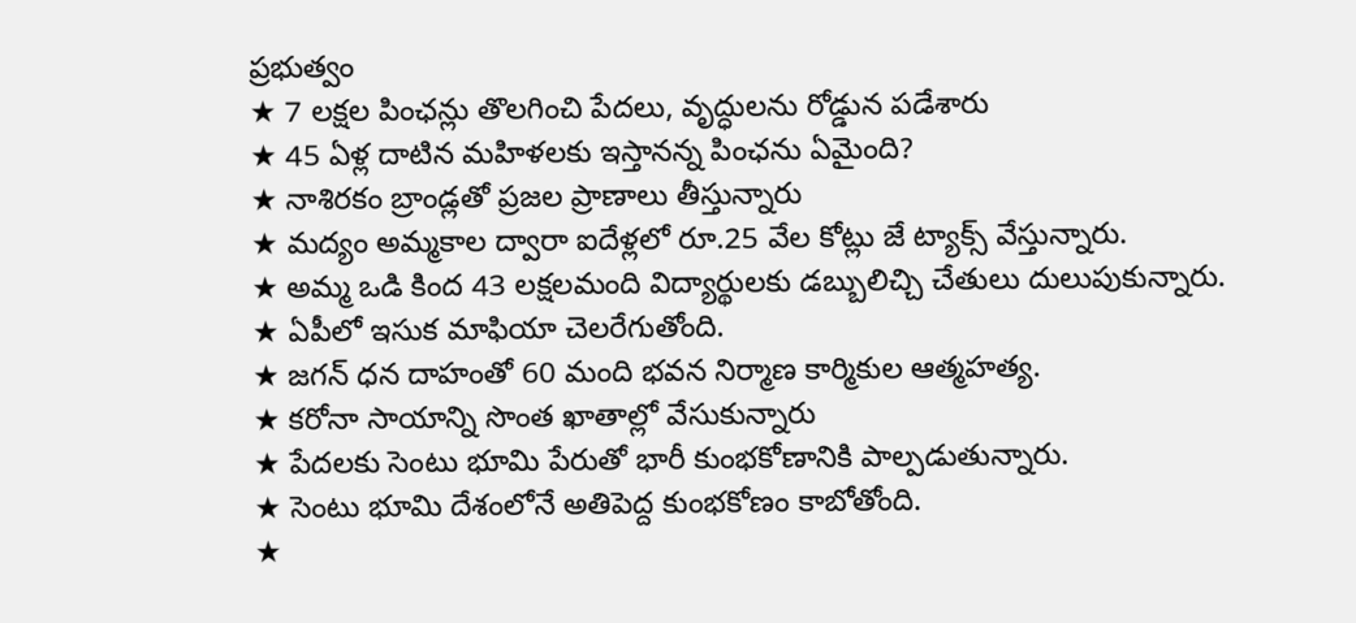ప్రభుత్వం
★ 7 లక్షల పింఛన్లు తొలగించి పేదలు, వృద్ధులను రోడ్డున పడేశారు
★ 45 ఏళ్ల దాటిన మహిళలకు ఇస్తానన్న పింఛను ఏమైంది?
★ నాశిరకం బ్రాండ్లతో ప్రజల ప్రాణాలు తీస్తున్నారు
★ మద్యం అమ్మకాల ద్వారా ఐదేళ్లలో రూ.25 వేల కోట్లు జే ట్యాక్స్ వేస్తున్నారు.
★ అమ్మ ఒడి కింద 43 లక్షలమంది విద్యార్థులకు డబ్బులిచ్చి చేతులు దులుపుకున్నారు.
★ ఏపీలో ఇసుక మాఫియా చెలరేగుతోంది.
★ జగన్ ధన దాహంతో 60 మంది భవన నిర్మాణ కార్మికుల ఆత్మహత్య.
★ కరోనా సాయాన్ని సొంత ఖాతాల్లో వేసుకున్నారు
★ పేదలకు సెంటు భూమి పేరుతో భారీ కుంభకోణానికి పాల్పడుతున్నారు.
★ సెంటు భూమి దేశంలోనే అతిపెద్ద కుంభకోణం కాబోతోంది.
★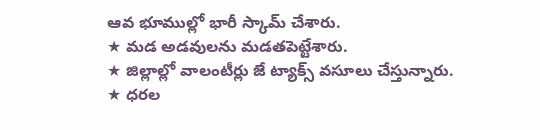ఆవ భూముల్లో భారీ స్కామ్ చేశారు.
★ మడ అడవులను మడతపెట్టేశారు.
★ జిల్లాల్లో వాలంటీర్లు జే ట్యాక్స్ వసూలు చేస్తున్నారు.
★ ధరల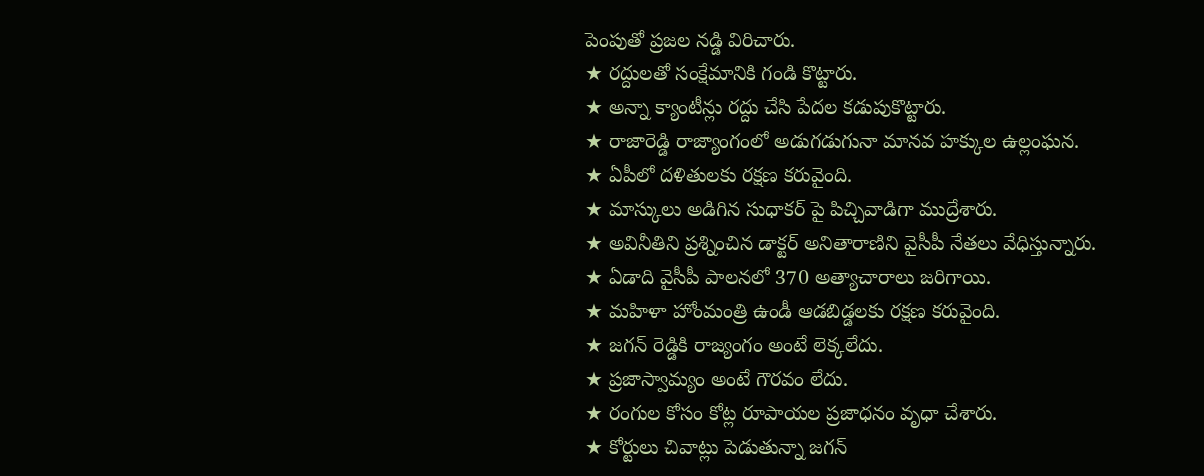పెంపుతో ప్రజల నడ్డి విరిచారు.
★ రద్దులతో సంక్షేమానికి గండి కొట్టారు.
★ అన్నా క్యాంటీన్లు రద్దు చేసి పేదల కడుపుకొట్టారు.
★ రాజారెడ్డి రాజ్యాంగంలో అడుగడుగునా మానవ హక్కుల ఉల్లంఘన.
★ ఏపీలో దళితులకు రక్షణ కరువైంది.
★ మాస్కులు అడిగిన సుధాకర్ పై పిచ్చివాడిగా ముద్రేశారు.
★ అవినీతిని ప్రశ్నించిన డాక్టర్ అనితారాణిని వైసీపీ నేతలు వేధిస్తున్నారు.
★ ఏడాది వైసీపీ పాలనలో 370 అత్యాచారాలు జరిగాయి.
★ మహిళా హోంమంత్రి ఉండీ ఆడబిడ్డలకు రక్షణ కరువైంది.
★ జగన్ రెడ్డికి రాజ్యంగం అంటే లెక్కలేదు.
★ ప్రజాస్వామ్యం అంటే గౌరవం లేదు.
★ రంగుల కోసం కోట్ల రూపాయల ప్రజాధనం వృధా చేశారు.
★ కోర్టులు చివాట్లు పెడుతున్నా జగన్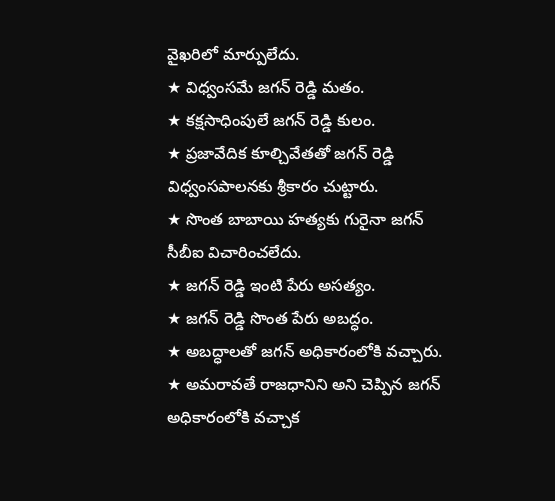వైఖరిలో మార్పులేదు.
★ విధ్వంసమే జగన్ రెడ్డి మతం.
★ కక్షసాధింపులే జగన్ రెడ్డి కులం.
★ ప్రజావేదిక కూల్చివేతతో జగన్ రెడ్డి విధ్వంసపాలనకు శ్రీకారం చుట్టారు.
★ సొంత బాబాయి హత్యకు గురైనా జగన్ సీబీఐ విచారించలేదు.
★ జగన్ రెడ్డి ఇంటి పేరు అసత్యం.
★ జగన్ రెడ్డి సొంత పేరు అబద్ధం.
★ అబద్ధాలతో జగన్ అధికారంలోకి వచ్చారు.
★ అమరావతే రాజధానిని అని చెప్పిన జగన్ అధికారంలోకి వచ్చాక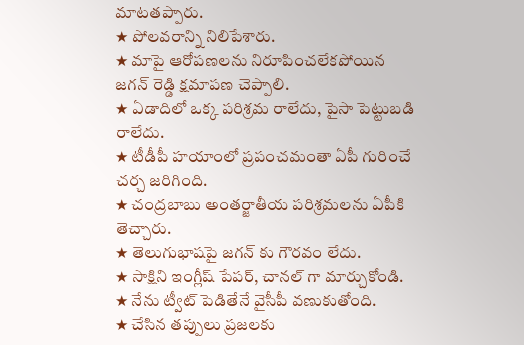మాటతప్పారు.
★ పోలవరాన్ని నిలిపేశారు.
★ మాపై ఆరోపణలను నిరూపించలేకపోయిన జగన్ రెడ్డి క్షమాపణ చెప్పాలి.
★ ఏడాదిలో ఒక్క పరిశ్రమ రాలేదు, పైసా పెట్టుబడి రాలేదు.
★ టీడీపీ హయాంలో ప్రపంచమంతా ఏపీ గురించే చర్చ జరిగింది.
★ చంద్రబాబు అంతర్జాతీయ పరిశ్రమలను ఏపీకి తెచ్చారు.
★ తెలుగుభాషపై జగన్ కు గౌరవం లేదు.
★ సాక్షిని ఇంగ్లీష్ పేపర్, చానల్ గా మార్చుకోండి.
★ నేను ట్వీట్ పెడితేనే వైసీపీ వణుకుతోంది.
★ చేసిన తప్పులు ప్రజలకు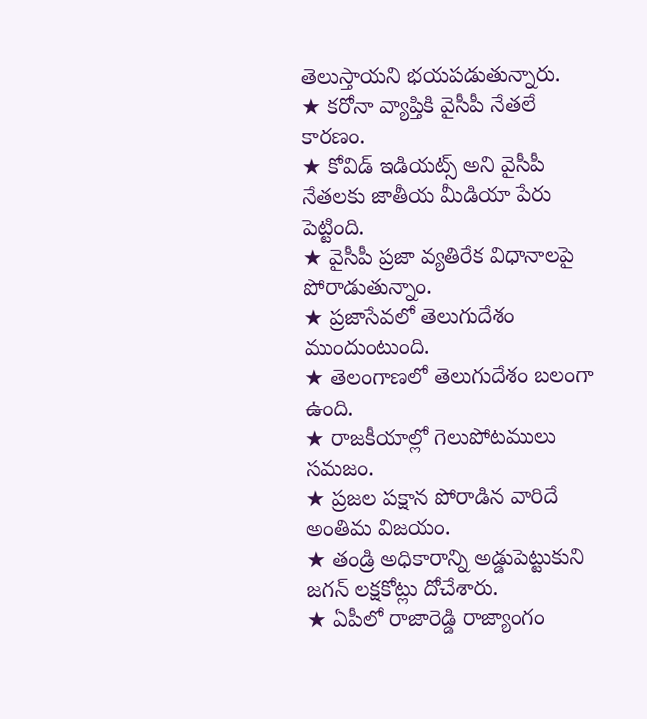తెలుస్తాయని భయపడుతున్నారు.
★ కరోనా వ్యాప్తికి వైసీపీ నేతలే కారణం.
★ కోవిడ్ ఇడియట్స్ అని వైసీపీ నేతలకు జాతీయ మీడియా పేరు పెట్టింది.
★ వైసీపీ ప్రజా వ్యతిరేక విధానాలపై పోరాడుతున్నాం.
★ ప్రజాసేవలో తెలుగుదేశం ముందుంటుంది.
★ తెలంగాణలో తెలుగుదేశం బలంగా ఉంది.
★ రాజకీయాల్లో గెలుపోటములు సమజం.
★ ప్రజల పక్షాన పోరాడిన వారిదే అంతిమ విజయం.
★ తండ్రి అధికారాన్ని అడ్డుపెట్టుకుని జగన్ లక్షకోట్లు దోచేశారు.
★ ఏపీలో రాజారెడ్డి రాజ్యాంగం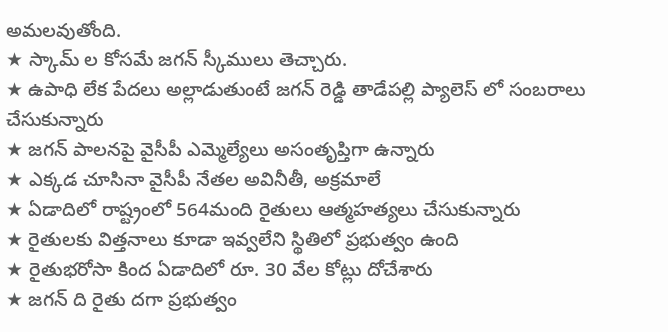అమలవుతోంది.
★ స్కామ్ ల కోసమే జగన్ స్కీములు తెచ్చారు.
★ ఉపాధి లేక పేదలు అల్లాడుతుంటే జగన్ రెడ్డి తాడేపల్లి ప్యాలెస్ లో సంబరాలు చేసుకున్నారు
★ జగన్ పాలనపై వైసీపీ ఎమ్మెల్యేలు అసంతృప్తిగా ఉన్నారు
★ ఎక్కడ చూసినా వైసీపీ నేతల అవినీతీ, అక్రమాలే
★ ఏడాదిలో రాష్ట్రంలో 564మంది రైతులు ఆత్మహత్యలు చేసుకున్నారు
★ రైతులకు విత్తనాలు కూడా ఇవ్వలేని స్థితిలో ప్రభుత్వం ఉంది
★ రైతుభరోసా కింద ఏడాదిలో రూ. 30 వేల కోట్లు దోచేశారు
★ జగన్ ది రైతు దగా ప్రభుత్వం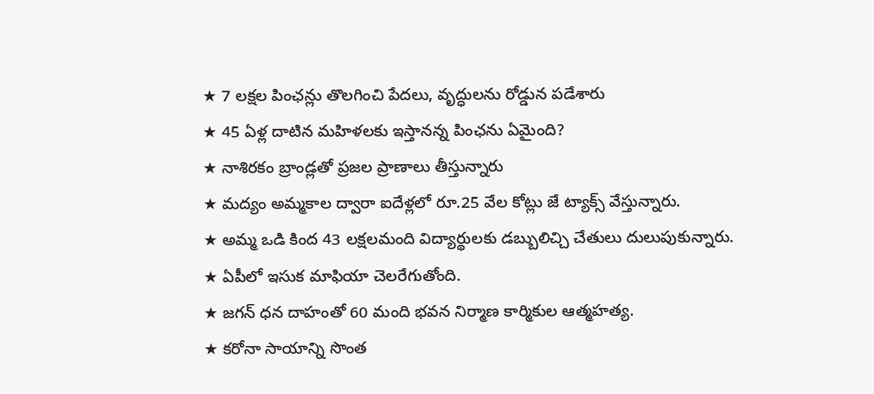★ 7 లక్షల పింఛన్లు తొలగించి పేదలు, వృద్ధులను రోడ్డున పడేశారు
★ 45 ఏళ్ల దాటిన మహిళలకు ఇస్తానన్న పింఛను ఏమైంది?
★ నాశిరకం బ్రాండ్లతో ప్రజల ప్రాణాలు తీస్తున్నారు
★ మద్యం అమ్మకాల ద్వారా ఐదేళ్లలో రూ.25 వేల కోట్లు జే ట్యాక్స్ వేస్తున్నారు.
★ అమ్మ ఒడి కింద 43 లక్షలమంది విద్యార్థులకు డబ్బులిచ్చి చేతులు దులుపుకున్నారు.
★ ఏపీలో ఇసుక మాఫియా చెలరేగుతోంది.
★ జగన్ ధన దాహంతో 60 మంది భవన నిర్మాణ కార్మికుల ఆత్మహత్య.
★ కరోనా సాయాన్ని సొంత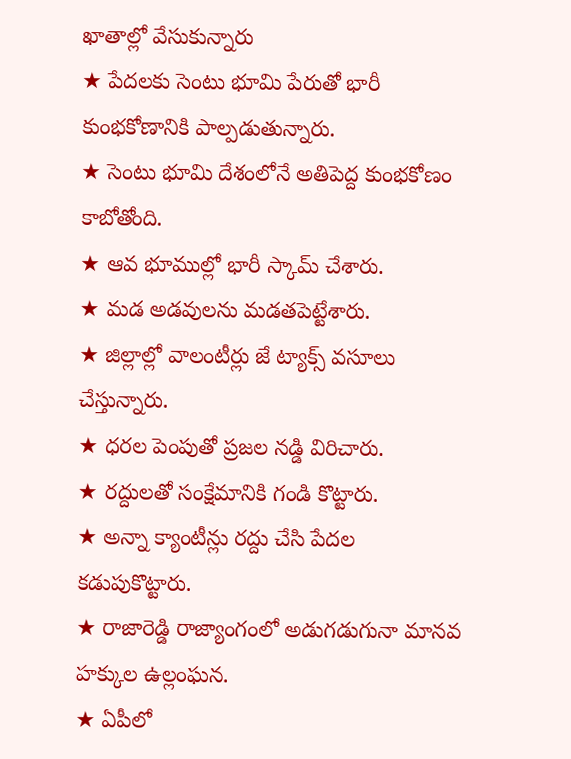ఖాతాల్లో వేసుకున్నారు
★ పేదలకు సెంటు భూమి పేరుతో భారీ కుంభకోణానికి పాల్పడుతున్నారు.
★ సెంటు భూమి దేశంలోనే అతిపెద్ద కుంభకోణం కాబోతోంది.
★ ఆవ భూముల్లో భారీ స్కామ్ చేశారు.
★ మడ అడవులను మడతపెట్టేశారు.
★ జిల్లాల్లో వాలంటీర్లు జే ట్యాక్స్ వసూలు చేస్తున్నారు.
★ ధరల పెంపుతో ప్రజల నడ్డి విరిచారు.
★ రద్దులతో సంక్షేమానికి గండి కొట్టారు.
★ అన్నా క్యాంటీన్లు రద్దు చేసి పేదల కడుపుకొట్టారు.
★ రాజారెడ్డి రాజ్యాంగంలో అడుగడుగునా మానవ హక్కుల ఉల్లంఘన.
★ ఏపీలో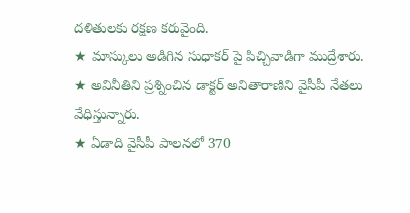దళితులకు రక్షణ కరువైంది.
★ మాస్కులు అడిగిన సుధాకర్ పై పిచ్చివాడిగా ముద్రేశారు.
★ అవినీతిని ప్రశ్నించిన డాక్టర్ అనితారాణిని వైసీపీ నేతలు వేధిస్తున్నారు.
★ ఏడాది వైసీపీ పాలనలో 370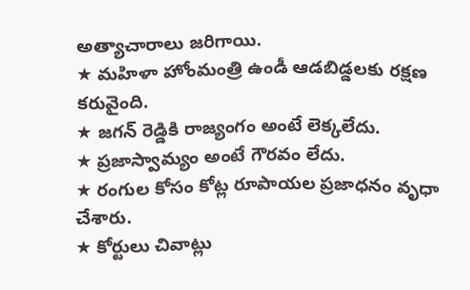అత్యాచారాలు జరిగాయి.
★ మహిళా హోంమంత్రి ఉండీ ఆడబిడ్డలకు రక్షణ కరువైంది.
★ జగన్ రెడ్డికి రాజ్యంగం అంటే లెక్కలేదు.
★ ప్రజాస్వామ్యం అంటే గౌరవం లేదు.
★ రంగుల కోసం కోట్ల రూపాయల ప్రజాధనం వృధా చేశారు.
★ కోర్టులు చివాట్లు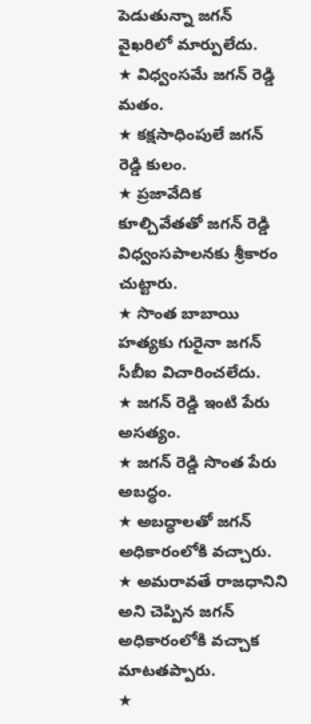పెడుతున్నా జగన్ వైఖరిలో మార్పులేదు.
★ విధ్వంసమే జగన్ రెడ్డి మతం.
★ కక్షసాధింపులే జగన్ రెడ్డి కులం.
★ ప్రజావేదిక కూల్చివేతతో జగన్ రెడ్డి విధ్వంసపాలనకు శ్రీకారం చుట్టారు.
★ సొంత బాబాయి హత్యకు గురైనా జగన్ సీబీఐ విచారించలేదు.
★ జగన్ రెడ్డి ఇంటి పేరు అసత్యం.
★ జగన్ రెడ్డి సొంత పేరు అబద్ధం.
★ అబద్ధాలతో జగన్ అధికారంలోకి వచ్చారు.
★ అమరావతే రాజధానిని అని చెప్పిన జగన్ అధికారంలోకి వచ్చాక మాటతప్పారు.
★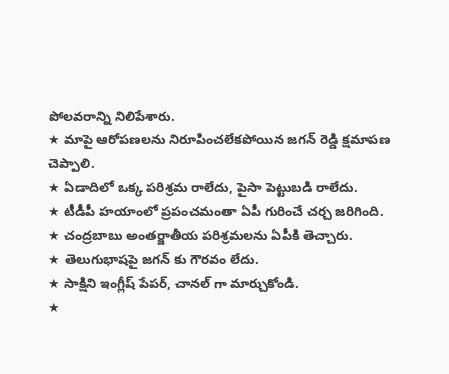పోలవరాన్ని నిలిపేశారు.
★ మాపై ఆరోపణలను నిరూపించలేకపోయిన జగన్ రెడ్డి క్షమాపణ చెప్పాలి.
★ ఏడాదిలో ఒక్క పరిశ్రమ రాలేదు, పైసా పెట్టుబడి రాలేదు.
★ టీడీపీ హయాంలో ప్రపంచమంతా ఏపీ గురించే చర్చ జరిగింది.
★ చంద్రబాబు అంతర్జాతీయ పరిశ్రమలను ఏపీకి తెచ్చారు.
★ తెలుగుభాషపై జగన్ కు గౌరవం లేదు.
★ సాక్షిని ఇంగ్లీష్ పేపర్, చానల్ గా మార్చుకోండి.
★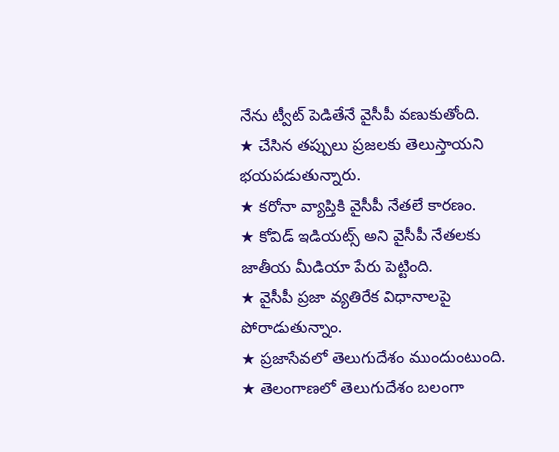నేను ట్వీట్ పెడితేనే వైసీపీ వణుకుతోంది.
★ చేసిన తప్పులు ప్రజలకు తెలుస్తాయని భయపడుతున్నారు.
★ కరోనా వ్యాప్తికి వైసీపీ నేతలే కారణం.
★ కోవిడ్ ఇడియట్స్ అని వైసీపీ నేతలకు జాతీయ మీడియా పేరు పెట్టింది.
★ వైసీపీ ప్రజా వ్యతిరేక విధానాలపై పోరాడుతున్నాం.
★ ప్రజాసేవలో తెలుగుదేశం ముందుంటుంది.
★ తెలంగాణలో తెలుగుదేశం బలంగా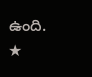ఉంది.
★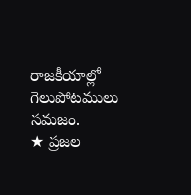రాజకీయాల్లో గెలుపోటములు సమజం.
★ ప్రజల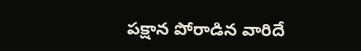పక్షాన పోరాడిన వారిదే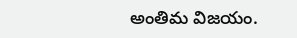అంతిమ విజయం.